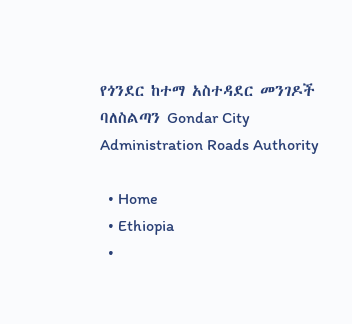የጎንደር ከተማ አስተዳደር መንገዶች ባለስልጣን Gondar City Administration Roads Authority

  • Home
  • Ethiopia
  •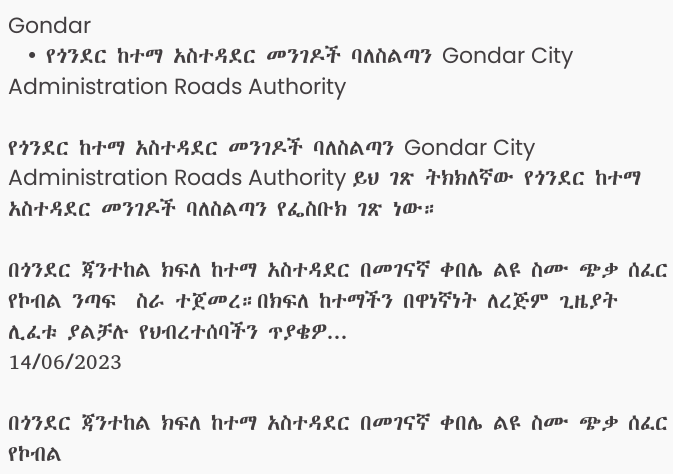Gondar
  • የጎንደር ከተማ አስተዳደር መንገዶች ባለስልጣን Gondar City Administration Roads Authority

የጎንደር ከተማ አስተዳደር መንገዶች ባለስልጣን Gondar City Administration Roads Authority ይህ ገጽ ትክክለኛው የጎንደር ከተማ አስተዳደር መንገዶች ባለስልጣን የፌስቡክ ገጽ ነው።

በጎንደር ጃንተከል ክፍለ ከተማ አስተዳደር በመገናኛ ቀበሌ ልዩ ስሙ ጭቃ ሰፈር  የኮብል ንጣፍ  ስራ ተጀመረ።በክፍለ ከተማችን በዋነኛነት ለረጅም ጊዜያት ሊፈቱ ያልቻሉ የህብረተሰባችን ጥያቄዎ...
14/06/2023

በጎንደር ጃንተከል ክፍለ ከተማ አስተዳደር በመገናኛ ቀበሌ ልዩ ስሙ ጭቃ ሰፈር የኮብል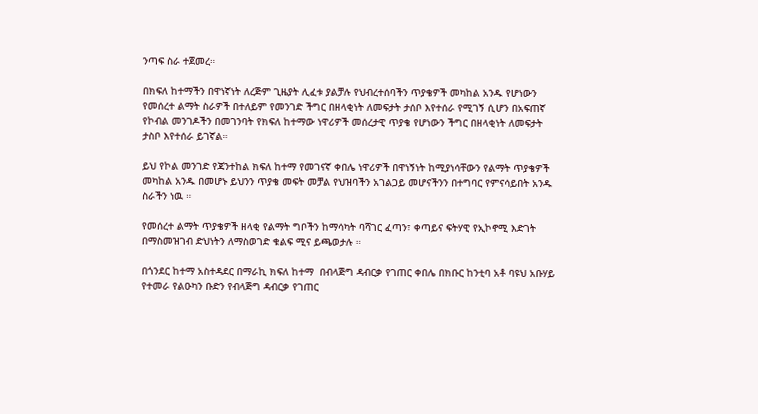ንጣፍ ስራ ተጀመረ።

በክፍለ ከተማችን በዋነኛነት ለረጅም ጊዜያት ሊፈቱ ያልቻሉ የህብረተሰባችን ጥያቄዎች መካከል አንዱ የሆነውን የመሰረተ ልማት ስራዎች በተለይም የመንገድ ችግር በዘላቂነት ለመፍታት ታሰቦ እየተሰራ የሚገኝ ሲሆን በአፍጠኛ የኮብል መንገዶችን በመገንባት የክፍለ ከተማው ነዋሪዎች መሰረታዊ ጥያቄ የሆነውን ችግር በዘላቂነት ለመፍታት ታስቦ እየተሰራ ይገኛል።

ይህ የኮል መንገድ የጃንተከል ክፍለ ከተማ የመገናኛ ቀበሌ ነዋሪዎች በዋነኝነት ከሚያነሳቸውን የልማት ጥያቄዎች መካከል አንዱ በመሆኑ ይህንን ጥያቄ መፍት መቻል የህዝባችን አገልጋይ መሆናችንን በተግባር የምናሳይበት አንዱ ስራችን ነዉ ።

የመሰረተ ልማት ጥያቄዎች ዘላቂ የልማት ግቦችን ከማሳካት ባሻገር ፈጣን፣ ቀጣይና ፍትሃዊ የኢኮኖሚ እድገት በማስመዝገብ ድህነትን ለማስወገድ ቁልፍ ሚና ይጫወታሉ ።

በጎንደር ከተማ አስተዳደር በማራኪ ክፍለ ከተማ  በብላጅግ ዳብርቃ የገጠር ቀበሌ በክቡር ከንቲባ አቶ ባዩህ አቡሃይ የተመራ የልዑካን ቡድን የብላጅግ ዳብርቃ የገጠር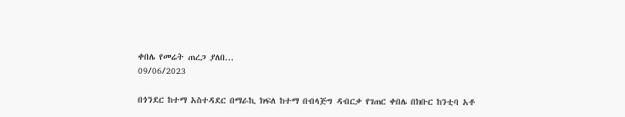ቀበሌ የመሬት ጠረጋ ያለበ...
09/06/2023

በጎንደር ከተማ አስተዳደር በማራኪ ክፍለ ከተማ በብላጅግ ዳብርቃ የገጠር ቀበሌ በክቡር ከንቲባ አቶ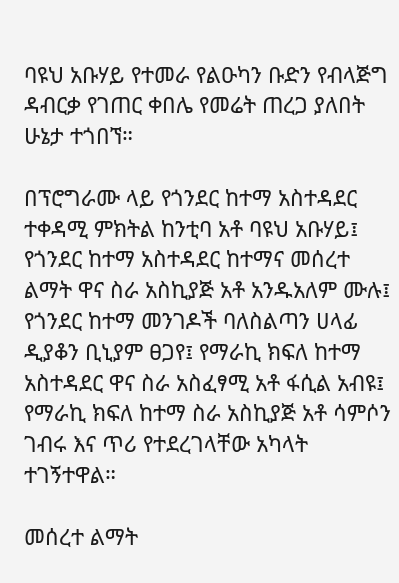ባዩህ አቡሃይ የተመራ የልዑካን ቡድን የብላጅግ ዳብርቃ የገጠር ቀበሌ የመሬት ጠረጋ ያለበት ሁኔታ ተጎበኘ።

በፕሮግራሙ ላይ የጎንደር ከተማ አስተዳደር ተቀዳሚ ምክትል ከንቲባ አቶ ባዩህ አቡሃይ፤ የጎንደር ከተማ አስተዳደር ከተማና መሰረተ ልማት ዋና ስራ አስኪያጅ አቶ አንዱአለም ሙሉ፤ የጎንደር ከተማ መንገዶች ባለስልጣን ሀላፊ ዲያቆን ቢኒያም ፀጋየ፤ የማራኪ ክፍለ ከተማ አስተዳደር ዋና ስራ አስፈፃሚ አቶ ፋሲል አብዩ፤ የማራኪ ክፍለ ከተማ ስራ አስኪያጅ አቶ ሳምሶን ገብሩ እና ጥሪ የተደረገላቸው አካላት ተገኝተዋል።

መሰረተ ልማት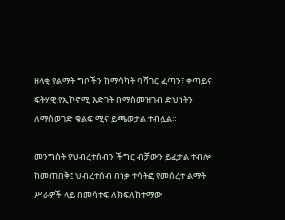ዘላቂ የልማት ግቦችን ከማሳካት ባሻገር ፈጣን፣ ቀጣይና ፍትሃዊ የኢኮኖሚ እድገት በማስመዝገብ ድህነትን ለማስወገድ ቁልፍ ሚና ይጫወታል ተብሏል።

መንግስት የህብረተሰብን ችግር ብቻውን ይፈታል ተብሎ ከመጠበቅ፤ ህብረተሰብ በነቃ ተሳትፎ የመሰረተ ልማት ሥራዎች ላይ በመሳተፍ ለክፍለከተማው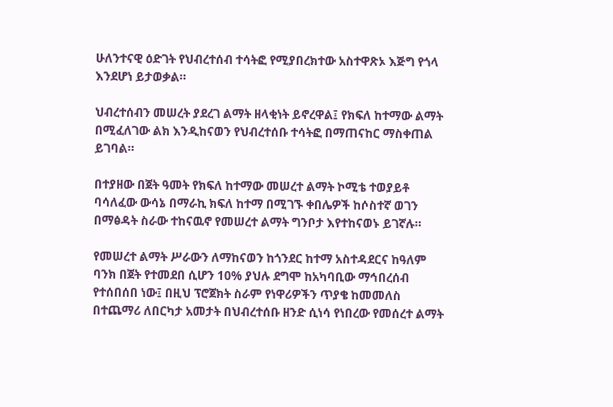ሁለንተናዊ ዕድገት የህብረተሰብ ተሳትፎ የሚያበረክተው አስተዋጽኦ እጅግ የጎላ እንደሆነ ይታወቃል።

ህብረተሰብን መሠረት ያደረገ ልማት ዘላቂነት ይኖረዋል፤ የክፍለ ከተማው ልማት በሚፈለገው ልክ እንዲከናወን የህብረተሰቡ ተሳትፎ በማጠናከር ማስቀጠል ይገባል።

በተያዘው በጀት ዓመት የክፍለ ከተማው መሠረተ ልማት ኮሚቴ ተወያይቶ ባሳለፈው ውሳኔ በማራኪ ክፍለ ከተማ በሚገኙ ቀበሌዎች ከሶስተኛ ወገን በማፅዳት ስራው ተከናዉኖ የመሠረተ ልማት ግንቦታ እየተከናወኑ ይገኛሉ።

የመሠረተ ልማት ሥራውን ለማከናወን ከጎንደር ከተማ አስተዳደርና ከዓለም ባንክ በጀት የተመደበ ሲሆን 10% ያህሉ ደግሞ ከአካባቢው ማኅበረሰብ የተሰበሰበ ነው፤ በዚህ ፕሮጀክት ስራም የነዋሪዎችን ጥያቄ ከመመለስ በተጨማሪ ለበርካታ አመታት በህብረተሰቡ ዘንድ ሲነሳ የነበረው የመሰረተ ልማት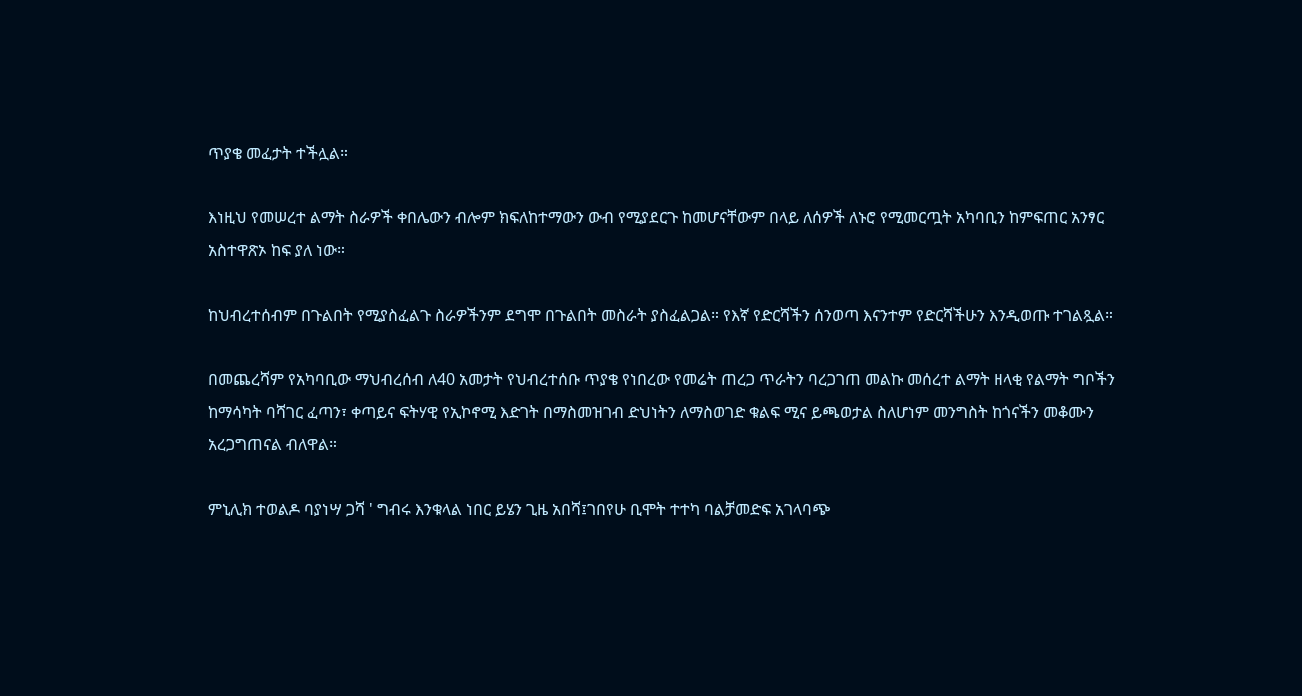ጥያቄ መፈታት ተችሏል።

እነዚህ የመሠረተ ልማት ስራዎች ቀበሌውን ብሎም ክፍለከተማውን ውብ የሚያደርጉ ከመሆናቸውም በላይ ለሰዎች ለኑሮ የሚመርጧት አካባቢን ከምፍጠር አንፃር አስተዋጽኦ ከፍ ያለ ነው።

ከህብረተሰብም በጉልበት የሚያስፈልጉ ስራዎችንም ደግሞ በጉልበት መስራት ያስፈልጋል። የእኛ የድርሻችን ሰንወጣ እናንተም የድርሻችሁን እንዲወጡ ተገልጿል።

በመጨረሻም የአካባቢው ማህብረሰብ ለ40 አመታት የህብረተሰቡ ጥያቄ የነበረው የመሬት ጠረጋ ጥራትን ባረጋገጠ መልኩ መሰረተ ልማት ዘላቂ የልማት ግቦችን ከማሳካት ባሻገር ፈጣን፣ ቀጣይና ፍትሃዊ የኢኮኖሚ እድገት በማስመዝገብ ድህነትን ለማስወገድ ቁልፍ ሚና ይጫወታል ስለሆነም መንግስት ከጎናችን መቆሙን አረጋግጠናል ብለዋል።

ምኒሊክ ተወልዶ ባያነሣ ጋሻ ' ግብሩ እንቁላል ነበር ይሄን ጊዜ አበሻ፤ገበየሁ ቢሞት ተተካ ባልቻመድፍ አገላባጭ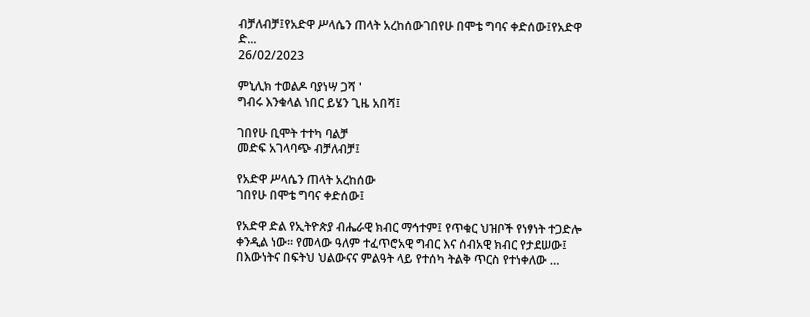ብቻለብቻ፤የአድዋ ሥላሴን ጠላት አረከሰውገበየሁ በሞቴ ግባና ቀድሰው፤የአድዋ ድ...
26/02/2023

ምኒሊክ ተወልዶ ባያነሣ ጋሻ '
ግብሩ እንቁላል ነበር ይሄን ጊዜ አበሻ፤

ገበየሁ ቢሞት ተተካ ባልቻ
መድፍ አገላባጭ ብቻለብቻ፤

የአድዋ ሥላሴን ጠላት አረከሰው
ገበየሁ በሞቴ ግባና ቀድሰው፤

የአድዋ ድል የኢትዮጵያ ብሔራዊ ክብር ማኅተም፤ የጥቁር ህዝቦች የነፃነት ተጋድሎ ቀንዲል ነው፡፡ የመላው ዓለም ተፈጥሮአዊ ግብር እና ሰብአዊ ክብር የታደሠው፤ በእውነትና በፍትህ ህልውናና ምልዓት ላይ የተሰካ ትልቅ ጥርስ የተነቀለው …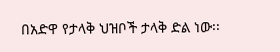በአድዋ የታላቅ ህዝቦች ታላቅ ድል ነው፡፡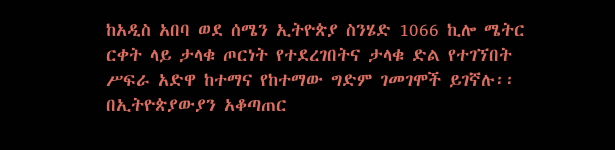ከአዲስ አበባ ወደ ሰሜን ኢትዮጵያ ስንሄድ 1066 ኪሎ ሜትር ርቀት ላይ ታላቁ ጦርነት የተደረገበትና ታላቁ ድል የተገኘበት ሥፍራ አድዋ ከተማና የከተማው ግድም ገመገሞች ይገኛሉ፡፡ በኢትዮጵያውያን አቆጣጠር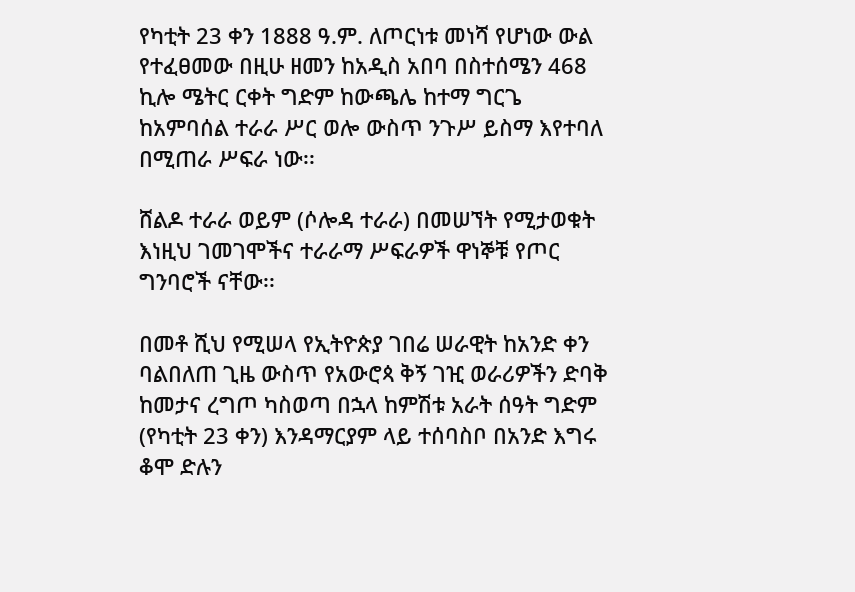የካቲት 23 ቀን 1888 ዓ.ም. ለጦርነቱ መነሻ የሆነው ውል የተፈፀመው በዚሁ ዘመን ከአዲስ አበባ በስተሰሜን 468 ኪሎ ሜትር ርቀት ግድም ከውጫሌ ከተማ ግርጌ ከአምባሰል ተራራ ሥር ወሎ ውስጥ ንጉሥ ይስማ እየተባለ በሚጠራ ሥፍራ ነው፡፡

ሸልዶ ተራራ ወይም (ሶሎዳ ተራራ) በመሠኘት የሚታወቁት እነዚህ ገመገሞችና ተራራማ ሥፍራዎች ዋነኞቹ የጦር ግንባሮች ናቸው፡፡

በመቶ ሺህ የሚሠላ የኢትዮጵያ ገበሬ ሠራዊት ከአንድ ቀን ባልበለጠ ጊዜ ውስጥ የአውሮጳ ቅኝ ገዢ ወራሪዎችን ድባቅ ከመታና ረግጦ ካስወጣ በኋላ ከምሽቱ አራት ሰዓት ግድም (የካቲት 23 ቀን) እንዳማርያም ላይ ተሰባስቦ በአንድ እግሩ ቆሞ ድሉን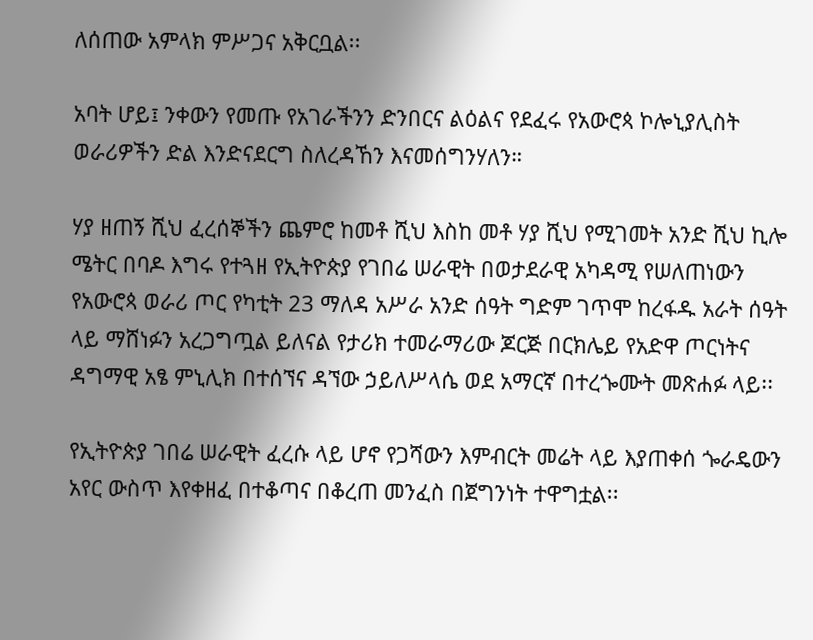ለሰጠው አምላክ ምሥጋና አቅርቧል፡፡

አባት ሆይ፤ ንቀውን የመጡ የአገራችንን ድንበርና ልዕልና የደፈሩ የአውሮጳ ኮሎኒያሊስት ወራሪዎችን ድል እንድናደርግ ስለረዳኸን እናመሰግንሃለን።

ሃያ ዘጠኝ ሺህ ፈረሰኞችን ጨምሮ ከመቶ ሺህ እስከ መቶ ሃያ ሺህ የሚገመት አንድ ሺህ ኪሎ ሜትር በባዶ እግሩ የተጓዘ የኢትዮጵያ የገበሬ ሠራዊት በወታደራዊ አካዳሚ የሠለጠነውን የአውሮጳ ወራሪ ጦር የካቲት 23 ማለዳ አሥራ አንድ ሰዓት ግድም ገጥሞ ከረፋዱ አራት ሰዓት ላይ ማሸነፉን አረጋግጧል ይለናል የታሪክ ተመራማሪው ጆርጅ በርክሌይ የአድዋ ጦርነትና ዳግማዊ አፄ ምኒሊክ በተሰኘና ዳኘው ኃይለሥላሴ ወደ አማርኛ በተረጐሙት መጽሐፉ ላይ፡፡

የኢትዮጵያ ገበሬ ሠራዊት ፈረሱ ላይ ሆኖ የጋሻውን እምብርት መሬት ላይ እያጠቀሰ ጐራዴውን አየር ውስጥ እየቀዘፈ በተቆጣና በቆረጠ መንፈስ በጀግንነት ተዋግቷል፡፡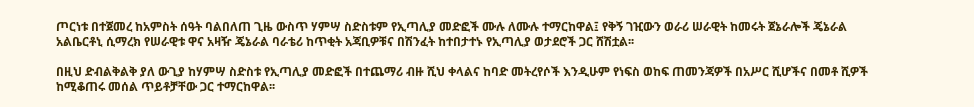ጦርነቱ በተጀመረ ከአምስት ሰዓት ባልበለጠ ጊዜ ውስጥ ሃምሣ ስድስቱም የኢጣሊያ መድፎች ሙሉ ለሙሉ ተማርከዋል፤ የቅኝ ገዢውን ወራሪ ሠራዊት ከመሩት ጀኔራሎች ጄኔራል አልቤርቶኒ ሲማረክ የሠራዊቱ ዋና አዛዥ ጄኔራል ባራቴሪ ከጥቂት አጃቢዎቹና በሽንፈት ከተበታተኑ የኢጣሊያ ወታደሮች ጋር ሸሽቷል፡፡

በዚህ ድብልቅልቅ ያለ ውጊያ ከሃምሣ ስድስቱ የኢጣሊያ መድፎች በተጨማሪ ብዙ ሺህ ቀላልና ከባድ መትረየሶች እንዲሁም የነፍስ ወከፍ ጠመንጃዎች በአሥር ሺሆችና በመቶ ሺዎች ከሚቆጠሩ መሰል ጥይቶቻቸው ጋር ተማርከዋል፡፡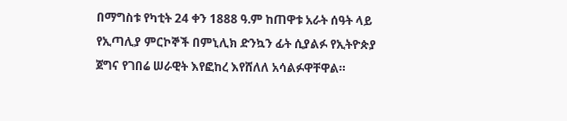በማግስቱ የካቲት 24 ቀን 1888 ዓ.ም ከጠዋቱ አራት ሰዓት ላይ የኢጣሊያ ምርኮኞች በምኒሊክ ድንኳን ፊት ሲያልፉ የኢትዮጵያ ጀግና የገበሬ ሠራዊት እየፎከረ እየሸለለ አሳልፉዋቸዋል።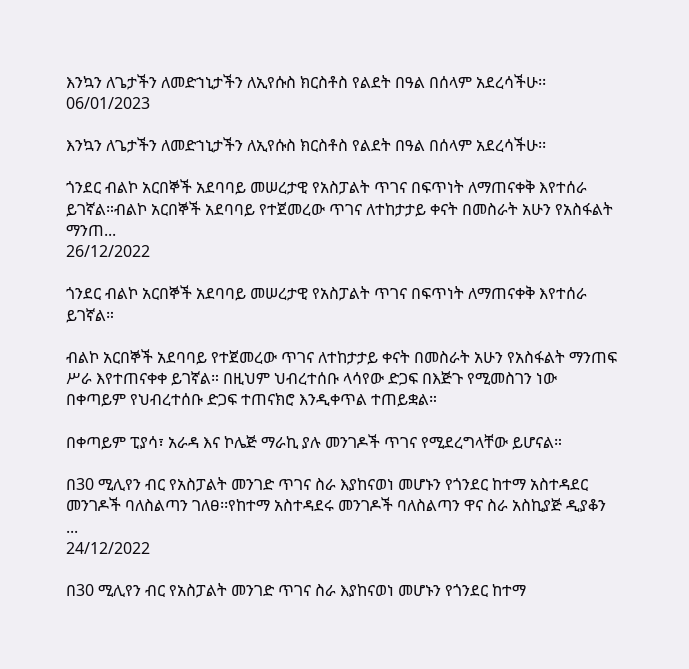እንኳን ለጌታችን ለመድኀኒታችን ለኢየሱስ ክርስቶስ የልደት በዓል በሰላም አደረሳችሁ፡፡
06/01/2023

እንኳን ለጌታችን ለመድኀኒታችን ለኢየሱስ ክርስቶስ የልደት በዓል በሰላም አደረሳችሁ፡፡

ጎንደር ብልኮ አርበኞች አደባባይ መሠረታዊ የአስፓልት ጥገና በፍጥነት ለማጠናቀቅ እየተሰራ ይገኛል።ብልኮ አርበኞች አደባባይ የተጀመረው ጥገና ለተከታታይ ቀናት በመስራት አሁን የአስፋልት ማንጠ...
26/12/2022

ጎንደር ብልኮ አርበኞች አደባባይ መሠረታዊ የአስፓልት ጥገና በፍጥነት ለማጠናቀቅ እየተሰራ ይገኛል።

ብልኮ አርበኞች አደባባይ የተጀመረው ጥገና ለተከታታይ ቀናት በመስራት አሁን የአስፋልት ማንጠፍ ሥራ እየተጠናቀቀ ይገኛል። በዚህም ህብረተሰቡ ላሳየው ድጋፍ በእጅጉ የሚመስገን ነው በቀጣይም የህብረተሰቡ ድጋፍ ተጠናክሮ እንዲቀጥል ተጠይቋል።

በቀጣይም ፒያሳ፣ አራዳ እና ኮሌጅ ማራኪ ያሉ መንገዶች ጥገና የሚደረግላቸው ይሆናል።

በ30 ሚሊየን ብር የአስፓልት መንገድ ጥገና ስራ እያከናወነ መሆኑን የጎንደር ከተማ አስተዳደር መንገዶች ባለስልጣን ገለፀ፡፡የከተማ አስተዳደሩ መንገዶች ባለስልጣን ዋና ስራ አስኪያጅ ዲያቆን ...
24/12/2022

በ30 ሚሊየን ብር የአስፓልት መንገድ ጥገና ስራ እያከናወነ መሆኑን የጎንደር ከተማ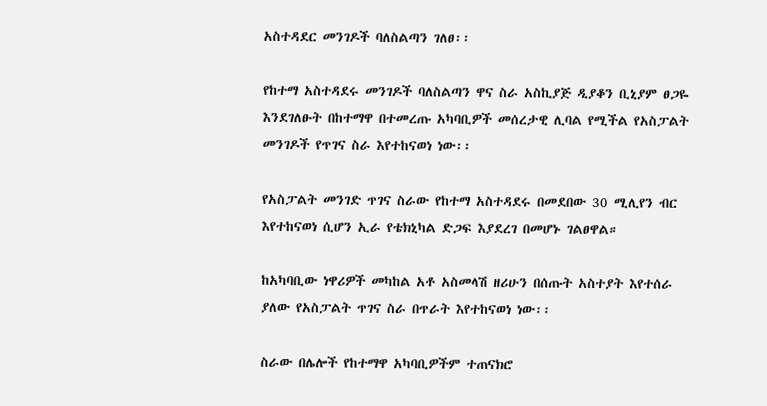አስተዳደር መንገዶች ባለስልጣን ገለፀ፡፡

የከተማ አስተዳደሩ መንገዶች ባለስልጣን ዋና ስራ አስኪያጅ ዲያቆን ቢኒያም ፀጋዬ እንደገለፁት በከተማዋ በተመረጡ አካባቢዎች መሰረታዊ ሊባል የሚችል የአስፓልት መንገዶች የጥገና ስራ እየተከናወነ ነው፡፡

የአስፓልት መንገድ ጥገና ስራው የከተማ አስተዳደሩ በመደበው 30 ሚሊየን ብር እየተከናወነ ሲሆን ኢራ የቴክኒካል ድጋፍ እያደረገ በመሆኑ ገልፀዋል።

ከአካባቢው ነዋሪዎች መካከል አቶ አስመላሽ ዘሪሁን በሰጡት አስተያት እየተሰራ ያለው የአስፓልት ጥገና ስራ በጥራት እየተከናወነ ነው፡፡

ስራው በሌሎች የከተማዋ አካባቢዎችም ተጠናክሮ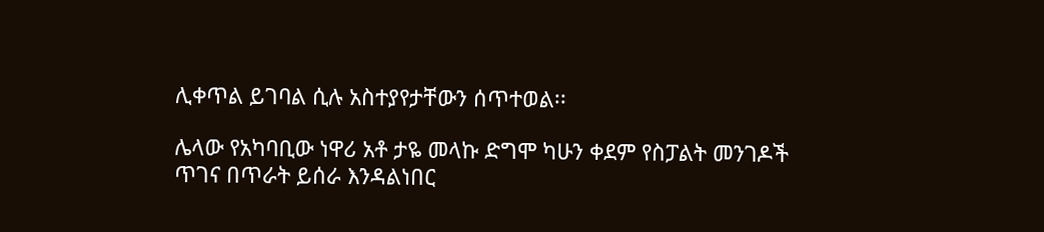ሊቀጥል ይገባል ሲሉ አስተያየታቸውን ሰጥተወል፡፡

ሌላው የአካባቢው ነዋሪ አቶ ታዬ መላኩ ድግሞ ካሁን ቀደም የስፓልት መንገዶች ጥገና በጥራት ይሰራ እንዳልነበር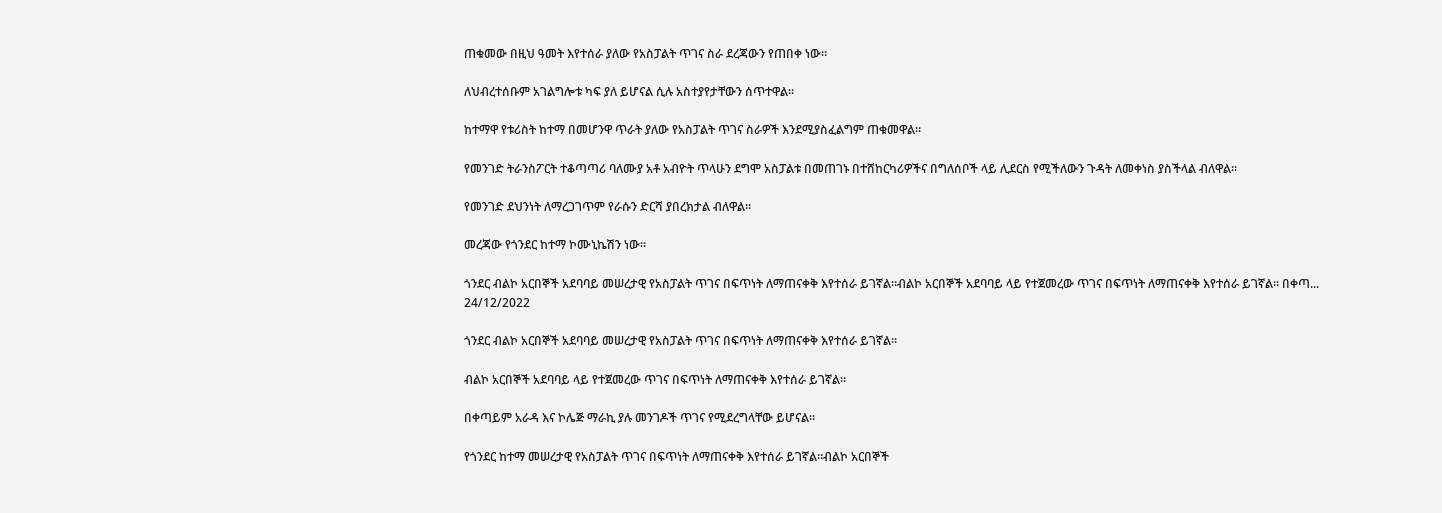ጠቁመው በዚህ ዓመት እየተሰራ ያለው የአስፓልት ጥገና ስራ ደረጃውን የጠበቀ ነው፡፡

ለህብረተሰቡም አገልግሎቱ ካፍ ያለ ይሆናል ሲሉ አስተያየታቸውን ሰጥተዋል፡፡

ከተማዋ የቱሪስት ከተማ በመሆንዋ ጥራት ያለው የአስፓልት ጥገና ስራዎች እንደሚያስፈልግም ጠቁመዋል።

የመንገድ ትራንስፖርት ተቆጣጣሪ ባለሙያ አቶ አብዮት ጥላሁን ደግሞ አስፓልቱ በመጠገኑ በተሸከርካሪዎችና በግለሰቦች ላይ ሊደርስ የሚችለውን ጉዳት ለመቀነስ ያስችላል ብለዋል።

የመንገድ ደህንነት ለማረጋገጥም የራሱን ድርሻ ያበረክታል ብለዋል።

መረጃው የጎንደር ከተማ ኮሙኒኬሽን ነው።

ጎንደር ብልኮ አርበኞች አደባባይ መሠረታዊ የአስፓልት ጥገና በፍጥነት ለማጠናቀቅ እየተሰራ ይገኛል።ብልኮ አርበኞች አደባባይ ላይ የተጀመረው ጥገና በፍጥነት ለማጠናቀቅ እየተሰራ ይገኛል። በቀጣ...
24/12/2022

ጎንደር ብልኮ አርበኞች አደባባይ መሠረታዊ የአስፓልት ጥገና በፍጥነት ለማጠናቀቅ እየተሰራ ይገኛል።

ብልኮ አርበኞች አደባባይ ላይ የተጀመረው ጥገና በፍጥነት ለማጠናቀቅ እየተሰራ ይገኛል።

በቀጣይም አራዳ እና ኮሌጅ ማራኪ ያሉ መንገዶች ጥገና የሚደረግላቸው ይሆናል።

የጎንደር ከተማ መሠረታዊ የአስፓልት ጥገና በፍጥነት ለማጠናቀቅ እየተሰራ ይገኛል።ብልኮ አርበኞች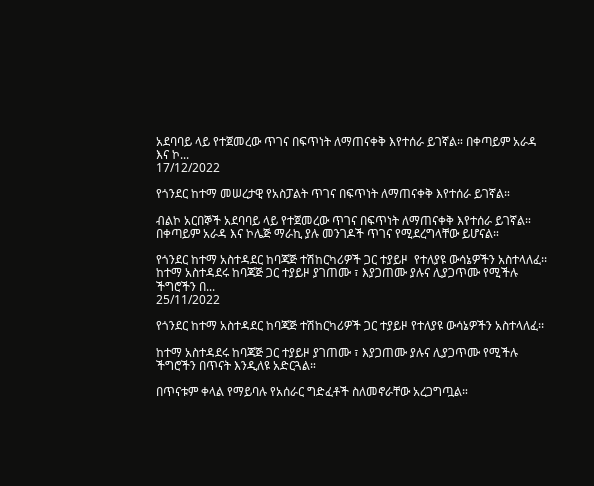አደባባይ ላይ የተጀመረው ጥገና በፍጥነት ለማጠናቀቅ እየተሰራ ይገኛል። በቀጣይም አራዳ እና ኮ...
17/12/2022

የጎንደር ከተማ መሠረታዊ የአስፓልት ጥገና በፍጥነት ለማጠናቀቅ እየተሰራ ይገኛል።

ብልኮ አርበኞች አደባባይ ላይ የተጀመረው ጥገና በፍጥነት ለማጠናቀቅ እየተሰራ ይገኛል። በቀጣይም አራዳ እና ኮሌጅ ማራኪ ያሉ መንገዶች ጥገና የሚደረግላቸው ይሆናል።

የጎንደር ከተማ አስተዳደር ከባጃጅ ተሽከርካሪዎች ጋር ተያይዞ  የተለያዩ ውሳኔዎችን አስተላለፈ፡፡ከተማ አስተዳደሩ ከባጃጅ ጋር ተያይዞ ያገጠሙ ፣ እያጋጠሙ ያሉና ሊያጋጥሙ የሚችሉ ችግሮችን በ...
25/11/2022

የጎንደር ከተማ አስተዳደር ከባጃጅ ተሽከርካሪዎች ጋር ተያይዞ የተለያዩ ውሳኔዎችን አስተላለፈ፡፡

ከተማ አስተዳደሩ ከባጃጅ ጋር ተያይዞ ያገጠሙ ፣ እያጋጠሙ ያሉና ሊያጋጥሙ የሚችሉ ችግሮችን በጥናት እንዲለዩ አድርጓል።

በጥናቱም ቀላል የማይባሉ የአሰራር ግድፈቶች ስለመኖራቸው አረጋግጧል።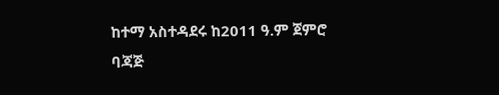ከተማ አስተዳደሩ ከ2011 ዓ.ም ጀምሮ ባጃጅ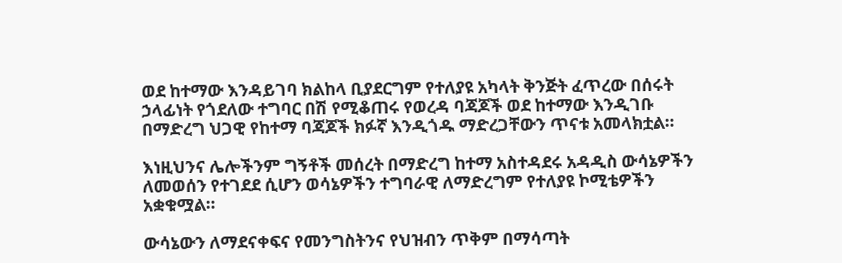ወደ ከተማው እንዳይገባ ክልከላ ቢያደርግም የተለያዩ አካላት ቅንጅት ፈጥረው በሰሩት ኃላፊነት የጎደለው ተግባር በሽ የሚቆጠሩ የወረዳ ባጃጆች ወደ ከተማው እንዲገቡ በማድረግ ህጋዊ የከተማ ባጃጆች ክፉኛ እንዲጎዱ ማድረጋቸውን ጥናቱ አመላክቷል።

እነዚህንና ሌሎችንም ግኝቶች መሰረት በማድረግ ከተማ አስተዳደሩ አዳዲስ ውሳኔዎችን ለመወሰን የተገደደ ሲሆን ወሳኔዎችን ተግባራዊ ለማድረግም የተለያዩ ኮሚቴዎችን አቋቁሟል።

ውሳኔውን ለማደናቀፍና የመንግስትንና የህዝብን ጥቅም በማሳጣት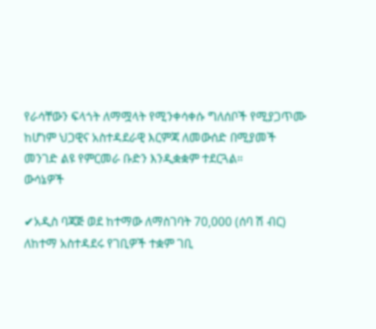የራሳቸውን ፍላጎት ለማሟላት የሚንቀሳቀሱ ግለሰቦች የሚያጋጥሙ ከሆነም ህጋዊና አስተዳደራዊ እርምጃ ለመውሰድ በሚያመች መንገድ ልዩ የምርመራ ቡድን እንዲቋቋም ተደርጓል።
ውሳኔዎች

✔አዲስ ባጃጅ ወደ ከተማው ለማስገባት 70,000 (ሰባ ሽ ብር) ለከተማ አስተዳደሩ የገቢዎች ተቋም ገቢ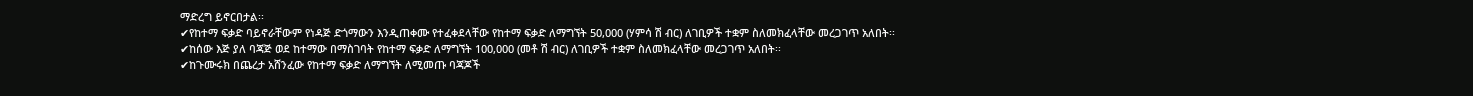ማድረግ ይኖርበታል፡፡
✔የከተማ ፍቃድ ባይኖራቸውም የነዳጅ ድጎማውን እንዲጠቀሙ የተፈቀደላቸው የከተማ ፍቃድ ለማግኘት 50,000 (ሃምሳ ሽ ብር) ለገቢዎች ተቋም ስለመክፈላቸው መረጋገጥ አለበት፡፡
✔ከሰው እጅ ያለ ባጃጅ ወደ ከተማው በማስገባት የከተማ ፍቃድ ለማግኘት 100,000 (መቶ ሽ ብር) ለገቢዎች ተቋም ስለመክፈላቸው መረጋገጥ አለበት፡፡
✔ከጉሙሩክ በጨረታ አሸንፈው የከተማ ፍቃድ ለማግኘት ለሚመጡ ባጃጆች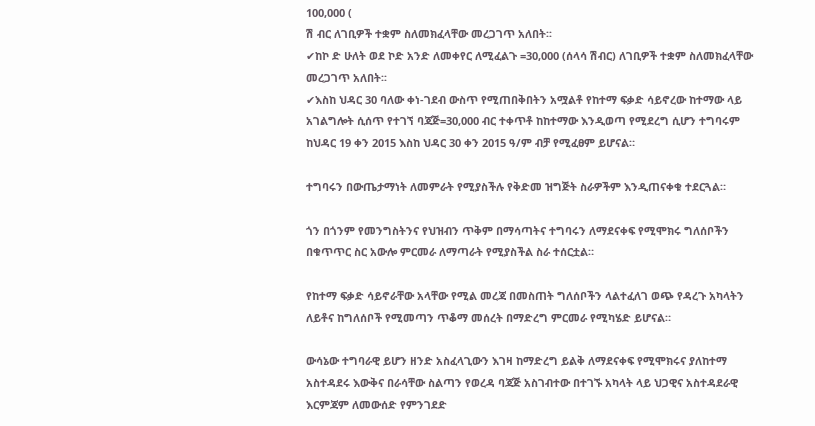100,000 (
ሽ ብር ለገቢዎች ተቋም ስለመክፈላቸው መረጋገጥ አለበት፡፡
✔ከኮ ድ ሁለት ወደ ኮድ አንድ ለመቀየር ለሚፈልጉ =30,000 (ሰላሳ ሽብር) ለገቢዎች ተቋም ስለመክፈላቸው መረጋገጥ አለበት፡፡
✔እስከ ህዳር 30 ባለው ቀነ-ገደብ ውስጥ የሚጠበቅበትን አሟልቶ የከተማ ፍቃድ ሳይኖረው ከተማው ላይ አገልግሎት ሲሰጥ የተገኘ ባጃጅ=30,000 ብር ተቀጥቶ ከከተማው እንዲወጣ የሚደረግ ሲሆን ተግባሩም ከህዳር 19 ቀን 2015 እስከ ህዳር 30 ቀን 2015 ዓ/ም ብቻ የሚፈፀም ይሆናል።

ተግባሩን በውጤታማነት ለመምራት የሚያስችሉ የቅድመ ዝግጅት ስራዎችም እንዲጠናቀቁ ተደርጓል።

ጎን በጎንም የመንግስትንና የህዝብን ጥቅም በማሳጣትና ተግባሩን ለማደናቀፍ የሚሞክሩ ግለሰቦችን በቁጥጥር ስር አውሎ ምርመራ ለማጣራት የሚያስችል ስራ ተሰርቷል።

የከተማ ፍቃድ ሳይኖራቸው አላቸው የሚል መረጃ በመስጠት ግለሰቦችን ላልተፈለገ ወጭ የዳረጉ አካላትን ለይቶና ከግለሰቦች የሚመጣን ጥቆማ መሰረት በማድረግ ምርመራ የሚካሄድ ይሆናል።

ውሳኔው ተግባራዊ ይሆን ዘንድ አስፈላጊውን እገዛ ከማድረግ ይልቅ ለማደናቀፍ የሚሞክሩና ያለከተማ አስተዳደሩ እውቅና በራሳቸው ስልጣን የወረዳ ባጃጅ አስገብተው በተገኙ አካላት ላይ ህጋዊና አስተዳደራዊ እርምጃም ለመውሰድ የምንገደድ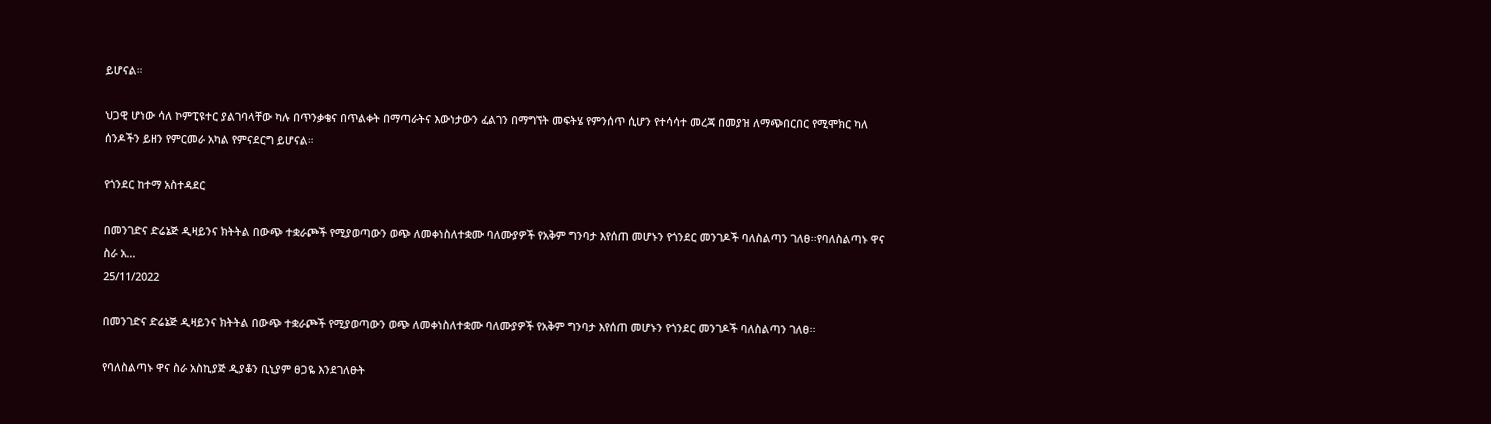ይሆናል።

ህጋዊ ሆነው ሳለ ኮምፒዩተር ያልገባላቸው ካሉ በጥንቃቄና በጥልቀት በማጣራትና እውነታውን ፈልገን በማግኘት መፍትሄ የምንሰጥ ሲሆን የተሳሳተ መረጃ በመያዝ ለማጭበርበር የሚሞክር ካለ ሰንዶችን ይዘን የምርመራ አካል የምናደርግ ይሆናል።

የጎንደር ከተማ አስተዳደር

በመንገድና ድሬኔጅ ዲዛይንና ክትትል በውጭ ተቋራጮች የሚያወጣውን ወጭ ለመቀነስለተቋሙ ባለሙያዎች የአቅም ግንባታ እየሰጠ መሆኑን የጎንደር መንገዶች ባለስልጣን ገለፀ፡፡የባለስልጣኑ ዋና ስራ አ...
25/11/2022

በመንገድና ድሬኔጅ ዲዛይንና ክትትል በውጭ ተቋራጮች የሚያወጣውን ወጭ ለመቀነስለተቋሙ ባለሙያዎች የአቅም ግንባታ እየሰጠ መሆኑን የጎንደር መንገዶች ባለስልጣን ገለፀ፡፡

የባለስልጣኑ ዋና ስራ አስኪያጅ ዲያቆን ቢኒያም ፀጋዬ እንደገለፁት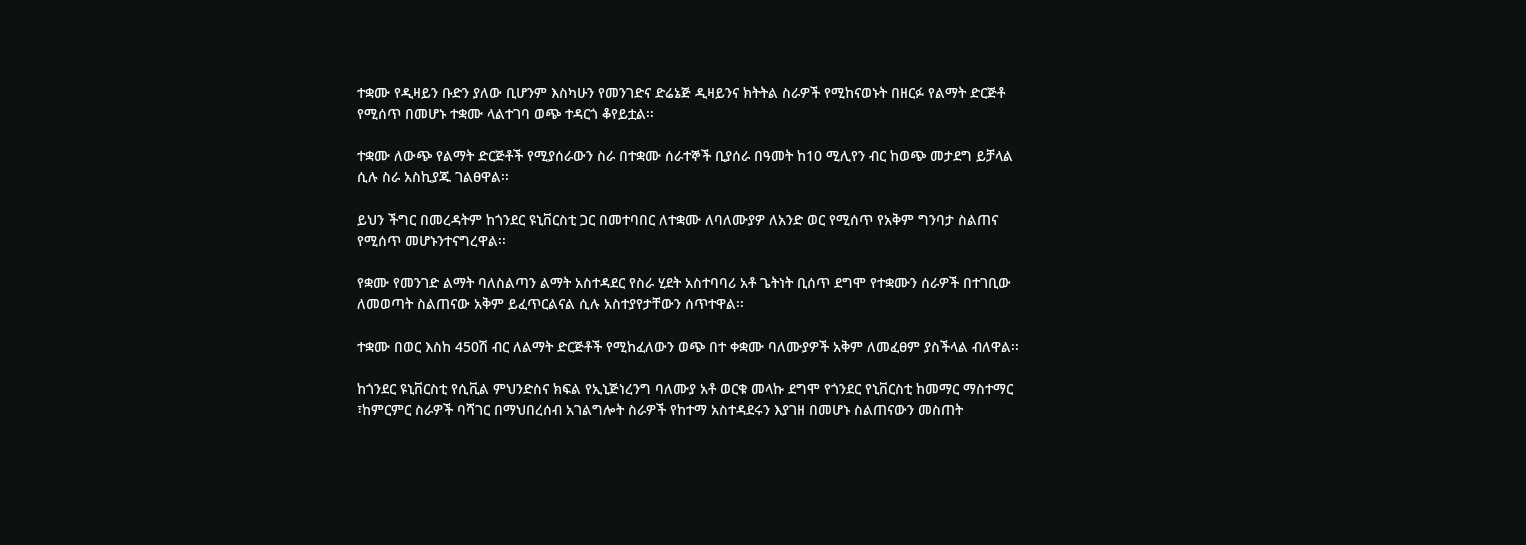ተቋሙ የዲዛይን ቡድን ያለው ቢሆንም እስካሁን የመንገድና ድሬኔጅ ዲዛይንና ክትትል ስራዎች የሚከናወኑት በዘርፉ የልማት ድርጅቶ የሚሰጥ በመሆኑ ተቋሙ ላልተገባ ወጭ ተዳርጎ ቆየይቷል፡፡

ተቋሙ ለውጭ የልማት ድርጅቶች የሚያሰራውን ስራ በተቋሙ ሰራተኞች ቢያሰራ በዓመት ከ10 ሚሊየን ብር ከወጭ መታደግ ይቻላል ሲሉ ስራ አስኪያጁ ገልፀዋል፡፡

ይህን ችግር በመረዳትም ከጎንደር ዩኒቨርስቲ ጋር በመተባበር ለተቋሙ ለባለሙያዎ ለአንድ ወር የሚሰጥ የአቅም ግንባታ ስልጠና የሚሰጥ መሆኑንተናግረዋል፡፡

የቋሙ የመንገድ ልማት ባለስልጣን ልማት አስተዳደር የስራ ሂደት አስተባባሪ አቶ ጌትነት ቢሰጥ ደግሞ የተቋሙን ሰራዎች በተገቢው ለመወጣት ስልጠናው አቅም ይፈጥርልናል ሲሉ አስተያየታቸውን ሰጥተዋል፡፡

ተቋሙ በወር እስከ 450ሽ ብር ለልማት ድርጅቶች የሚከፈለውን ወጭ በተ ቀቋሙ ባለሙያዎች አቅም ለመፈፀም ያስችላል ብለዋል፡፡

ከጎንደር ዩኒቨርስቲ የሲቪል ምህንድስና ክፍል የኢኒጅነረንግ ባለሙያ አቶ ወርቁ መላኩ ደግሞ የጎንደር የኒቨርስቲ ከመማር ማስተማር ፣ከምርምር ስራዎች ባሻገር በማህበረሰብ አገልግሎት ስራዎች የከተማ አስተዳደሩን እያገዘ በመሆኑ ስልጠናውን መስጠት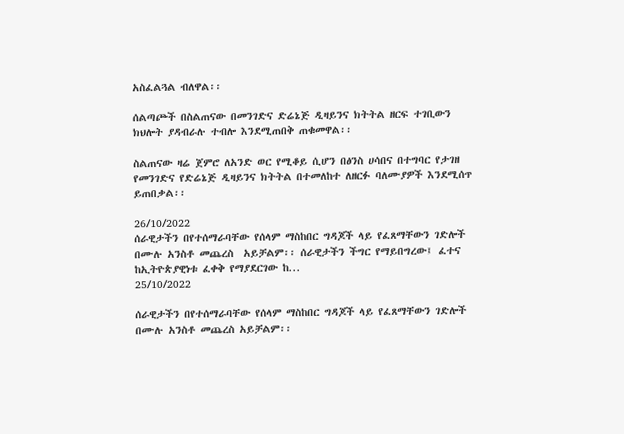አስፈልጓል ብለዋል፡፡

ሰልጣጮች በስልጠናው በመንገድና ድሬኔጅ ዲዛይንና ክትትል ዘርፍ ተገቢውን ክህሎት ያዳብራሉ ተብሎ እንደሚጠበቅ ጠቁመዋል፡፡

ስልጠናው ዛሬ ጀምሮ ለአንድ ወር የሚቆይ ሲሆን በፅንስ ሀሳበና በተግባር የታገዘ የመንገድና የድሬኔጅ ዲዛይንና ክትትል በተመለከተ ለዘርፉ ባለሙያዎች እንደሚሰጥ ይጠበቃል፡፡

26/10/2022
ሰራዊታችን በየተሰማራባቸው የሰላም ማስከበር ግዳጆች ላይ የፈጸማቸውን ገድሎች  በሙሉ አንስቶ መጨረስ  አይቻልም፡፡ ሰራዊታችን ችግር የማይበግረው፤ ፈተና ከኢትዮጵያዊነቱ ፈቀቅ የማያደርገው ከ...
25/10/2022

ሰራዊታችን በየተሰማራባቸው የሰላም ማስከበር ግዳጆች ላይ የፈጸማቸውን ገድሎች በሙሉ አንስቶ መጨረስ አይቻልም፡፡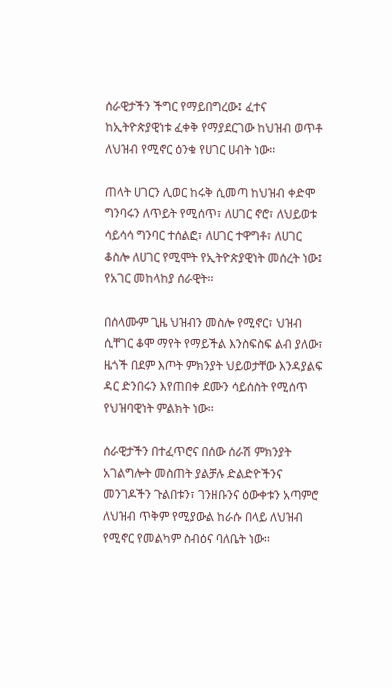ሰራዊታችን ችግር የማይበግረው፤ ፈተና ከኢትዮጵያዊነቱ ፈቀቅ የማያደርገው ከህዝብ ወጥቶ ለህዝብ የሚኖር ዕንቁ የሀገር ሀብት ነው፡፡

ጠላት ሀገርን ሊወር ከሩቅ ሲመጣ ከህዝብ ቀድሞ ግንባሩን ለጥይት የሚሰጥ፣ ለሀገር ኖሮ፣ ለህይወቱ ሳይሳሳ ግንባር ተሰልፎ፣ ለሀገር ተዋግቶ፣ ለሀገር ቆስሎ ለሀገር የሚሞት የኢትዮጵያዊነት መሰረት ነው፤ የአገር መከላከያ ሰራዊት፡፡

በሰላሙም ጊዜ ህዝብን መስሎ የሚኖር፣ ህዝብ ሲቸገር ቆሞ ማየት የማይችል እንስፍስፍ ልብ ያለው፣ ዜጎች በደም እጦት ምክንያት ህይወታቸው እንዳያልፍ ዳር ድንበሩን እየጠበቀ ደሙን ሳይሰስት የሚሰጥ የህዝባዊነት ምልክት ነው፡፡

ሰራዊታችን በተፈጥሮና በሰው ሰራሽ ምክንያት አገልግሎት መስጠት ያልቻሉ ድልድዮችንና መንገዶችን ጉልበቱን፣ ገንዘቡንና ዕውቀቱን አጣምሮ ለህዝብ ጥቅም የሚያውል ከራሱ በላይ ለህዝብ የሚኖር የመልካም ስብዕና ባለቤት ነው፡፡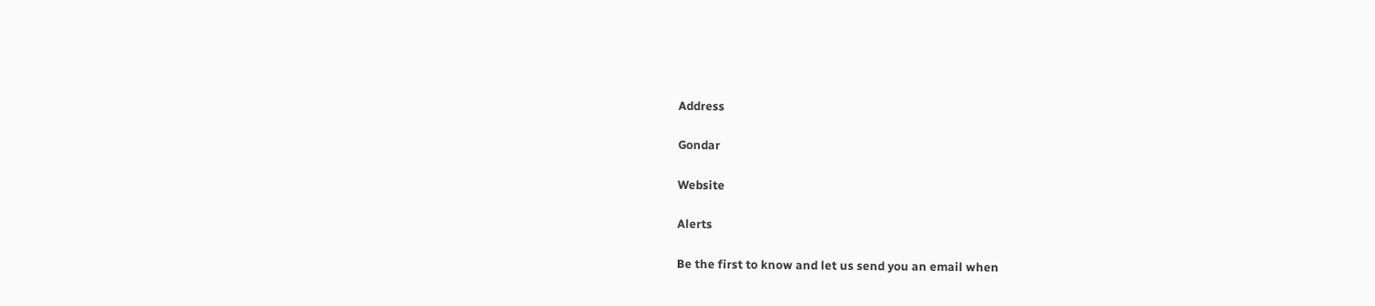Address

Gondar

Website

Alerts

Be the first to know and let us send you an email when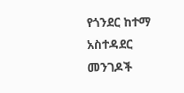የጎንደር ከተማ አስተዳደር መንገዶች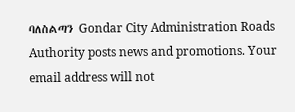ባለስልጣን Gondar City Administration Roads Authority posts news and promotions. Your email address will not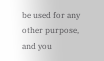be used for any other purpose, and you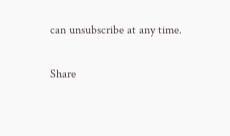can unsubscribe at any time.

Share